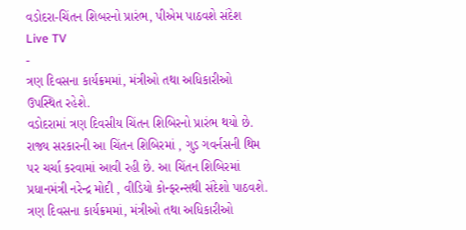વડોદરા-ચિંતન શિબરનો પ્રારંભ, પીએમ પાઠવશે સંદેશ
Live TV
-
ત્રણ દિવસના કાર્યક્રમમાં, મંત્રીઓ તથા અધિકારીઓ ઉપસ્થિત રહેશે.
વડોદરામાં ત્રણ દિવસીય ચિંતન શિબિરનો પ્રારંભ થયો છે. રાજ્ય સરકારની આ ચિંતન શિબિરમાં , ગુડ ગવર્નસની થિમ પર ચર્ચા કરવામાં આવી રહી છે. આ ચિંતન શિબિરમાં પ્રધાનમંત્રી નરેન્દ્ર મોદી , વીડિયો કોન્ફરન્સથી સંદેશો પાઠવશે. ત્રણ દિવસના કાર્યક્રમમાં, મંત્રીઓ તથા અધિકારીઓ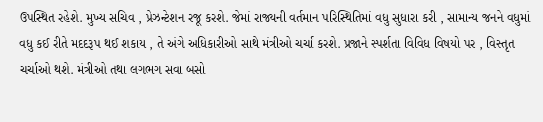ઉપસ્થિત રહેશે. મુખ્ય સચિવ , પ્રેઝન્ટેશન રજૂ કરશે. જેમાં રાજ્યની વર્તમાન પરિસ્થિતિમાં વધુ સુધારા કરી , સામાન્ય જનને વધુમાં વધુ કઈ રીતે મદદરૂપ થઈ શકાય , તે અંગે અધિકારીઓ સાથે મંત્રીઓ ચર્ચા કરશે. પ્રજાને સ્પર્શતા વિવિધ વિષયો પર , વિસ્તૃત ચર્ચાઓ થશે. મંત્રીઓ તથા લગભગ સવા બસો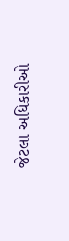જેટલા અધિકારીઓ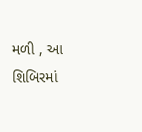મળી , આ શિબિરમાં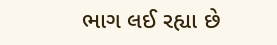ભાગ લઈ રહ્યા છે